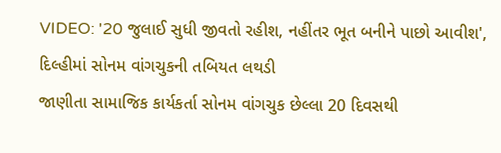VIDEO: '20 જુલાઈ સુધી જીવતો રહીશ, નહીંતર ભૂત બનીને પાછો આવીશ', દિલ્હીમાં સોનમ વાંગચુકની તબિયત લથડી
જાણીતા સામાજિક કાર્યકર્તા સોનમ વાંગચુક છેલ્લા 20 દિવસથી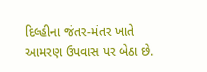દિલ્હીના જંતર-મંતર ખાતે આમરણ ઉપવાસ પર બેઠા છે.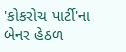'કોકરોચ પાર્ટી'ના બેનર હેઠળ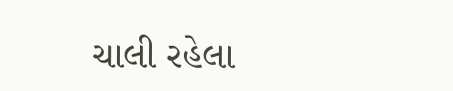ચાલી રહેલા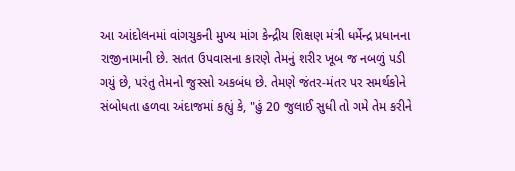આ આંદોલનમાં વાંગચુકની મુખ્ય માંગ કેન્દ્રીય શિક્ષણ મંત્રી ધર્મેન્દ્ર પ્રધાનના રાજીનામાની છે. સતત ઉપવાસના કારણે તેમનું શરીર ખૂબ જ નબળું પડી ગયું છે, પરંતુ તેમનો જુસ્સો અકબંધ છે. તેમણે જંતર-મંતર પર સમર્થકોને સંબોધતા હળવા અંદાજમાં કહ્યું કે, "હું 20 જુલાઈ સુધી તો ગમે તેમ કરીને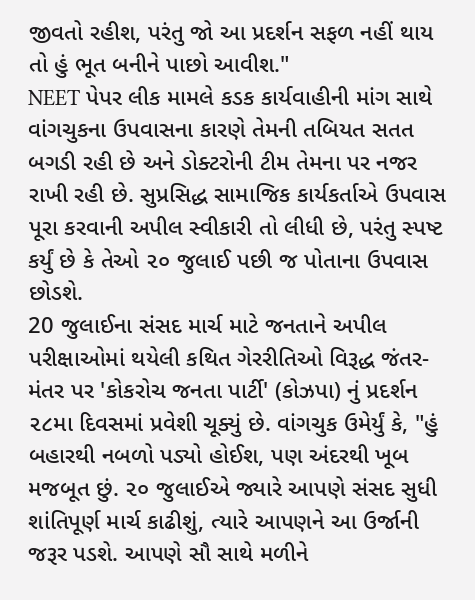જીવતો રહીશ, પરંતુ જો આ પ્રદર્શન સફળ નહીં થાય તો હું ભૂત બનીને પાછો આવીશ."
NEET પેપર લીક મામલે કડક કાર્યવાહીની માંગ સાથે વાંગચુકના ઉપવાસના કારણે તેમની તબિયત સતત બગડી રહી છે અને ડોક્ટરોની ટીમ તેમના પર નજર રાખી રહી છે. સુપ્રસિદ્ધ સામાજિક કાર્યકર્તાએ ઉપવાસ પૂરા કરવાની અપીલ સ્વીકારી તો લીધી છે, પરંતુ સ્પષ્ટ કર્યું છે કે તેઓ ૨૦ જુલાઈ પછી જ પોતાના ઉપવાસ છોડશે.
20 જુલાઈના સંસદ માર્ચ માટે જનતાને અપીલ
પરીક્ષાઓમાં થયેલી કથિત ગેરરીતિઓ વિરૂદ્ધ જંતર-મંતર પર 'કોકરોચ જનતા પાર્ટી' (કોઝપા) નું પ્રદર્શન ૨૮મા દિવસમાં પ્રવેશી ચૂક્યું છે. વાંગચુક ઉમેર્યું કે, "હું બહારથી નબળો પડ્યો હોઈશ, પણ અંદરથી ખૂબ મજબૂત છું. ૨૦ જુલાઈએ જ્યારે આપણે સંસદ સુધી શાંતિપૂર્ણ માર્ચ કાઢીશું, ત્યારે આપણને આ ઉર્જાની જરૂર પડશે. આપણે સૌ સાથે મળીને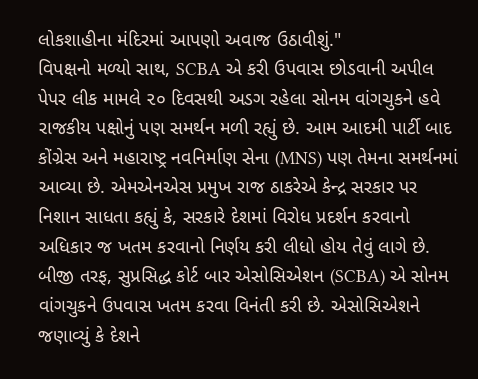લોકશાહીના મંદિરમાં આપણો અવાજ ઉઠાવીશું."
વિપક્ષનો મળ્યો સાથ, SCBA એ કરી ઉપવાસ છોડવાની અપીલ
પેપર લીક મામલે ૨૦ દિવસથી અડગ રહેલા સોનમ વાંગચુકને હવે રાજકીય પક્ષોનું પણ સમર્થન મળી રહ્યું છે. આમ આદમી પાર્ટી બાદ કોંગ્રેસ અને મહારાષ્ટ્ર નવનિર્માણ સેના (MNS) પણ તેમના સમર્થનમાં આવ્યા છે. એમએનએસ પ્રમુખ રાજ ઠાકરેએ કેન્દ્ર સરકાર પર નિશાન સાધતા કહ્યું કે, સરકારે દેશમાં વિરોધ પ્રદર્શન કરવાનો અધિકાર જ ખતમ કરવાનો નિર્ણય કરી લીધો હોય તેવું લાગે છે.
બીજી તરફ, સુપ્રસિદ્ધ કોર્ટ બાર એસોસિએશન (SCBA) એ સોનમ વાંગચુકને ઉપવાસ ખતમ કરવા વિનંતી કરી છે. એસોસિએશને જણાવ્યું કે દેશને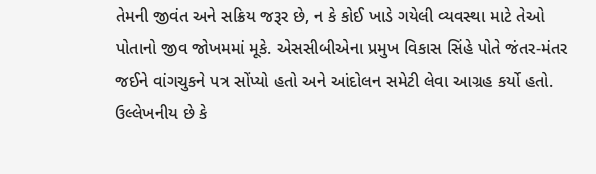તેમની જીવંત અને સક્રિય જરૂર છે, ન કે કોઈ ખાડે ગયેલી વ્યવસ્થા માટે તેઓ પોતાનો જીવ જોખમમાં મૂકે. એસસીબીએના પ્રમુખ વિકાસ સિંહે પોતે જંતર-મંતર જઈને વાંગચુકને પત્ર સોંપ્યો હતો અને આંદોલન સમેટી લેવા આગ્રહ કર્યો હતો. ઉલ્લેખનીય છે કે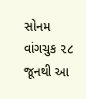સોનમ વાંગચુક ૨૮ જૂનથી આ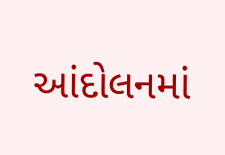આંદોલનમાં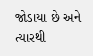જોડાયા છે અને ત્યારથી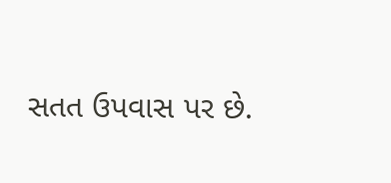સતત ઉપવાસ પર છે.